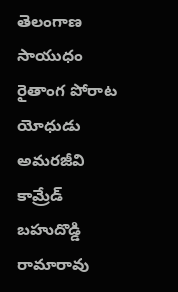తెలంగాణ సాయుధం రైతాంగ పోరాట యోధుడు అమరజీవి కామ్రేడ్ బహుదొడ్డి రామారావు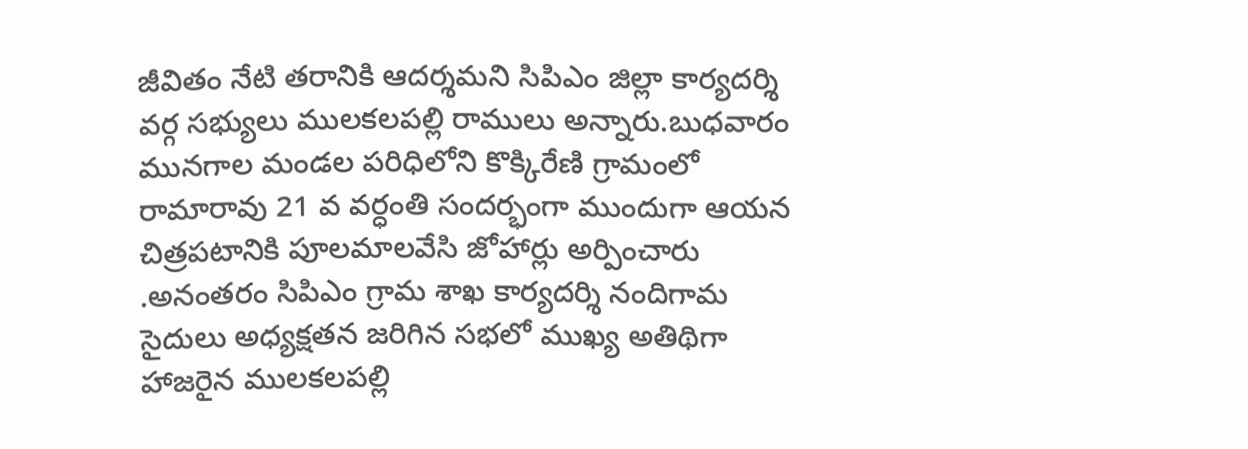జీవితం నేటి తరానికి ఆదర్శమని సిపిఎం జిల్లా కార్యదర్శి వర్గ సభ్యులు ములకలపల్లి రాములు అన్నారు.బుధవారం మునగాల మండల పరిధిలోని కొక్కిరేణి గ్రామంలో రామారావు 21 వ వర్ధంతి సందర్భంగా ముందుగా ఆయన చిత్రపటానికి పూలమాలవేసి జోహార్లు అర్పించారు .అనంతరం సిపిఎం గ్రామ శాఖ కార్యదర్శి నందిగామ సైదులు అధ్యక్షతన జరిగిన సభలో ముఖ్య అతిథిగా హాజరైన ములకలపల్లి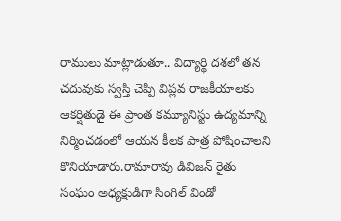రాములు మాట్లాడుతూ.. విద్యార్థి దశలో తన చదువుకు స్వస్తి చెప్పి విప్లవ రాజకీయాలకు ఆకర్షితుడై ఈ ప్రాంత కమ్యూనిస్టు ఉద్యమాన్ని నిర్మించడంలో ఆయన కీలక పాత్ర పోషించాలని కొనియాడారు.రామారావు డివిజన్ రైతు సంఘం అధ్యక్షుడిగా సింగిల్ విండో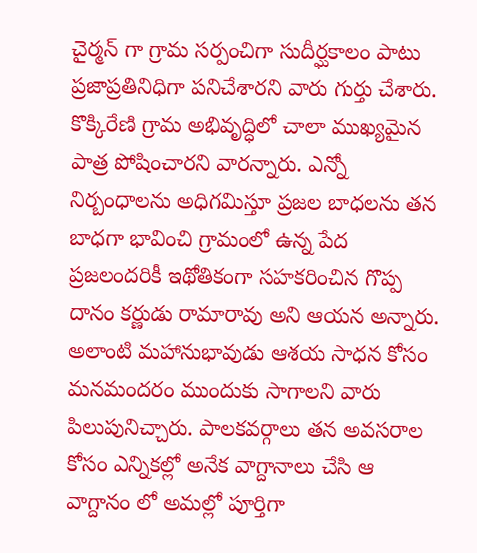చైర్మన్ గా గ్రామ సర్పంచిగా సుదీర్ఘకాలం పాటు ప్రజాప్రతినిధిగా పనిచేశారని వారు గుర్తు చేశారు. కొక్కిరేణి గ్రామ అభివృద్ధిలో చాలా ముఖ్యమైన పాత్ర పోషించారని వారన్నారు. ఎన్నో నిర్బంధాలను అధిగమిస్తూ ప్రజల బాధలను తన బాధగా భావించి గ్రామంలో ఉన్న పేద ప్రజలందరికీ ఇథోతికంగా సహకరించిన గొప్ప దానం కర్ణుడు రామారావు అని ఆయన అన్నారు. అలాంటి మహానుభావుడు ఆశయ సాధన కోసం మనమందరం ముందుకు సాగాలని వారు పిలుపునిచ్చారు. పాలకవర్గాలు తన అవసరాల కోసం ఎన్నికల్లో అనేక వాగ్దానాలు చేసి ఆ వాగ్దానం లో అమల్లో పూర్తిగా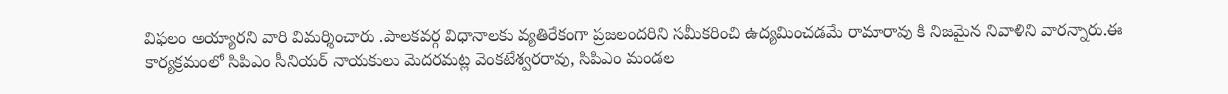విఫలం అయ్యారని వారి విమర్శించారు .పాలకవర్గ విధానాలకు వ్యతిరేకంగా ప్రజలందరిని సమీకరించి ఉద్యమించడమే రామారావు కి నిజమైన నివాళిని వారన్నారు.ఈ కార్యక్రమంలో సిపిఎం సీనియర్ నాయకులు మెదరమట్ల వెంకటేశ్వరరావు, సిపిఎం మండల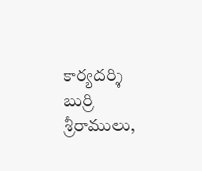కార్యదర్శి బుర్రి శ్రీరాములు,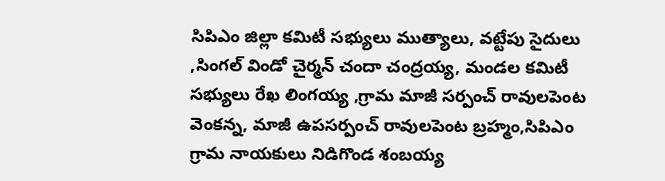సిపిఎం జిల్లా కమిటీ సభ్యులు ముత్యాలు, వట్టేపు సైదులు ,సింగల్ విండో చైర్మన్ చందా చంద్రయ్య, మండల కమిటీ సభ్యులు రేఖ లింగయ్య ,గ్రామ మాజీ సర్పంచ్ రావులపెంట వెంకన్న, మాజీ ఉపసర్పంచ్ రావులపెంట బ్రహ్మం,సిపిఎం గ్రామ నాయకులు నిడిగొండ శంబయ్య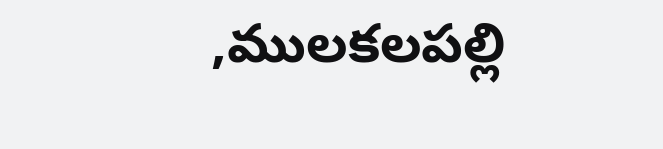,ములకలపల్లి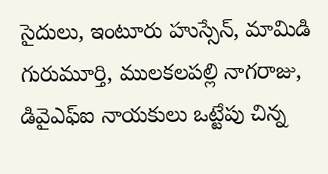సైదులు, ఇంటూరు హుస్సేన్, మామిడి గురుమూర్తి, ములకలపల్లి నాగరాజు, డివైఎఫ్ఐ నాయకులు ఒట్టేపు చిన్న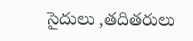సైదులు ,తదితరులు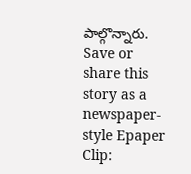పాల్గొన్నారు.
Save or share this story as a newspaper-style Epaper Clip: